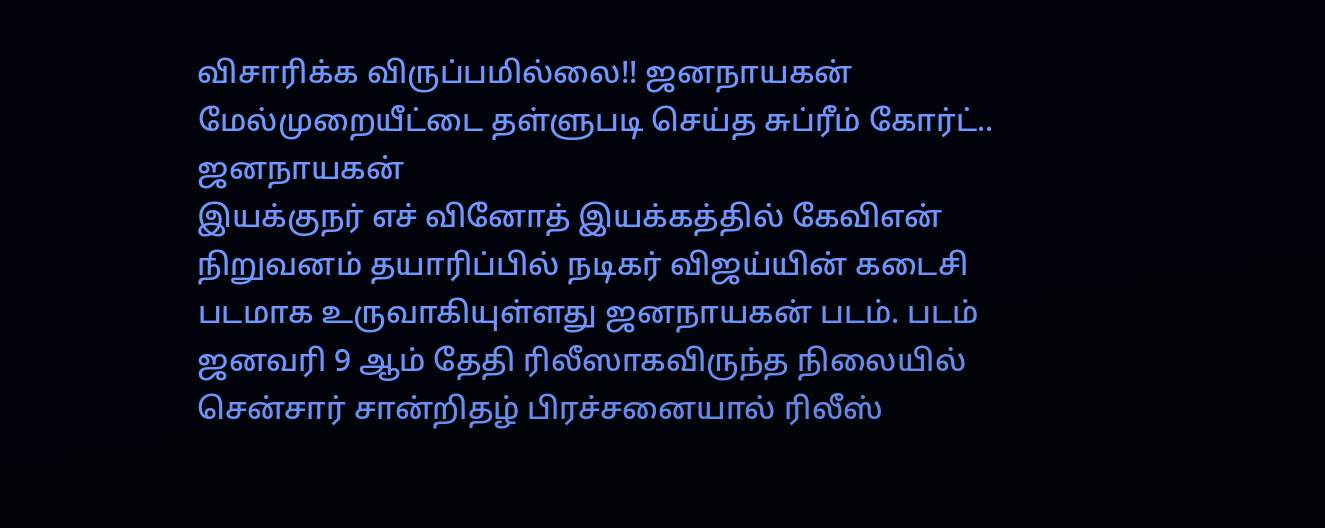விசாரிக்க விருப்பமில்லை!! ஜனநாயகன் மேல்முறையீட்டை தள்ளுபடி செய்த சுப்ரீம் கோர்ட்..
ஜனநாயகன்
இயக்குநர் எச் வினோத் இயக்கத்தில் கேவிஎன் நிறுவனம் தயாரிப்பில் நடிகர் விஜய்யின் கடைசி படமாக உருவாகியுள்ளது ஜனநாயகன் படம். படம் ஜனவரி 9 ஆம் தேதி ரிலீஸாகவிருந்த நிலையில் சென்சார் சான்றிதழ் பிரச்சனையால் ரிலீஸ்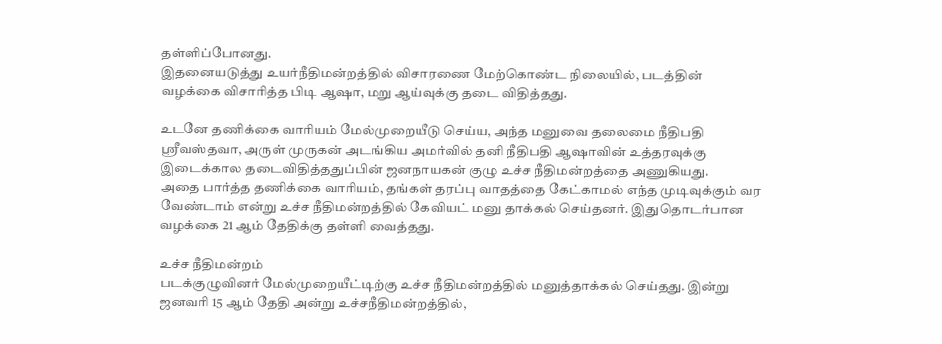தள்ளிப்போனது.
இதனையடுத்து உயர்நீதிமன்றத்தில் விசாரணை மேற்கொண்ட நிலையில், படத்தின் வழக்கை விசாரித்த பிடி ஆஷா, மறு ஆய்வுக்கு தடை விதித்தது.

உடனே தணிக்கை வாரியம் மேல்முறையீடு செய்ய, அந்த மனுவை தலைமை நீதிபதி ஸ்ரீவஸ்தவா, அருள் முருகன் அடங்கிய அமர்வில் தனி நீதிபதி ஆஷாவின் உத்தரவுக்கு இடைக்கால தடைவிதித்ததுப்பின் ஜனநாயகன் குழு உச்ச நீதிமன்றத்தை அணுகியது.
அதை பார்த்த தணிக்கை வாரியம், தங்கள் தரப்பு வாதத்தை கேட்காமல் எந்த முடிவுக்கும் வர வேண்டாம் என்று உச்ச நீதிமன்றத்தில் கேவியட் மனு தாக்கல் செய்தனர். இதுதொடர்பான வழக்கை 21 ஆம் தேதிக்கு தள்ளி வைத்தது.

உச்ச நீதிமன்றம்
படக்குழுவினர் மேல்முறையீட்டிற்கு உச்ச நீதிமன்றத்தில் மனுத்தாக்கல் செய்தது. இன்று ஜனவரி 15 ஆம் தேதி அன்று உச்சநீதிமன்றத்தில்,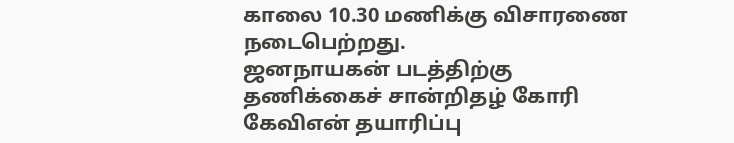காலை 10.30 மணிக்கு விசாரணை நடைபெற்றது.
ஜனநாயகன் படத்திற்கு தணிக்கைச் சான்றிதழ் கோரி கேவிஎன் தயாரிப்பு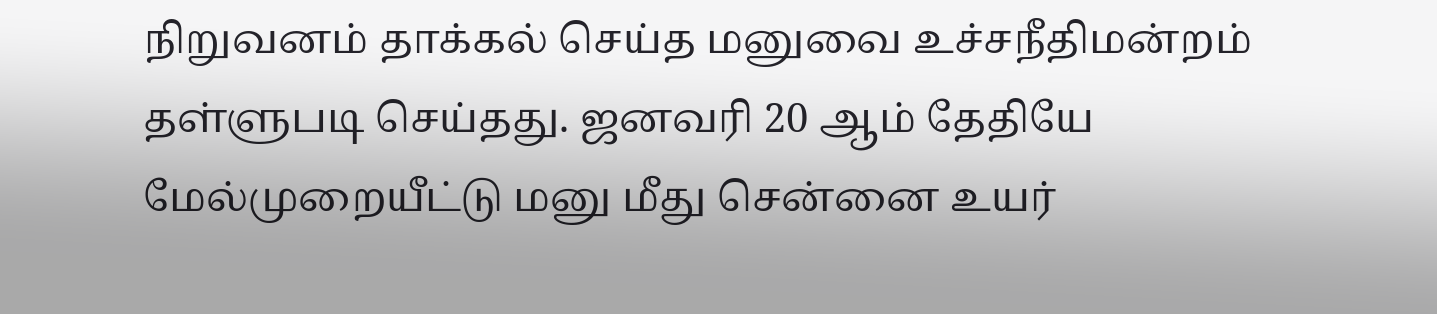நிறுவனம் தாக்கல் செய்த மனுவை உச்சநீதிமன்றம் தள்ளுபடி செய்தது. ஜனவரி 20 ஆம் தேதியே மேல்முறையீட்டு மனு மீது சென்னை உயர்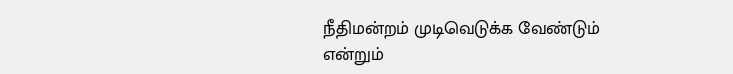நீதிமன்றம் முடிவெடுக்க வேண்டும் என்றும்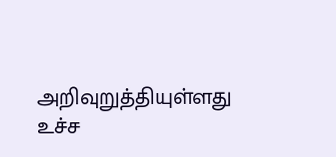அறிவுறுத்தியுள்ளது உச்ச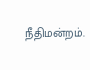நீதிமன்றம்.